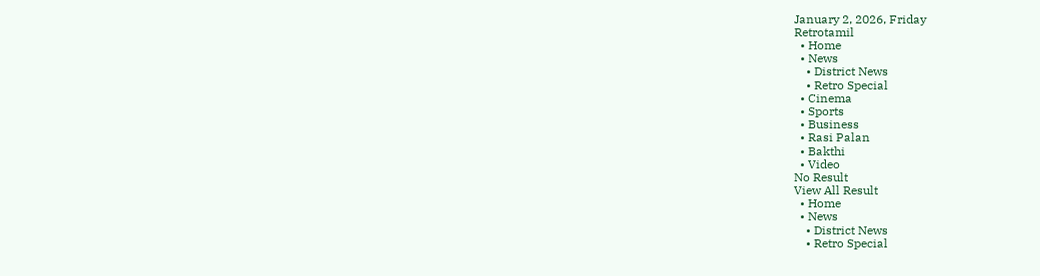January 2, 2026, Friday
Retrotamil
  • Home
  • News
    • District News
    • Retro Special
  • Cinema
  • Sports
  • Business
  • Rasi Palan
  • Bakthi
  • Video
No Result
View All Result
  • Home
  • News
    • District News
    • Retro Special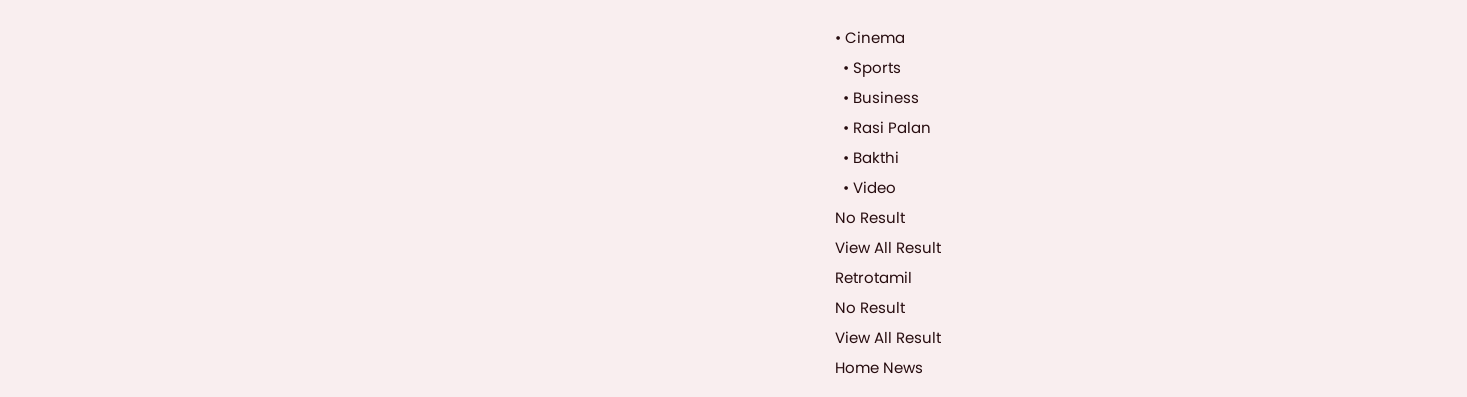• Cinema
  • Sports
  • Business
  • Rasi Palan
  • Bakthi
  • Video
No Result
View All Result
Retrotamil
No Result
View All Result
Home News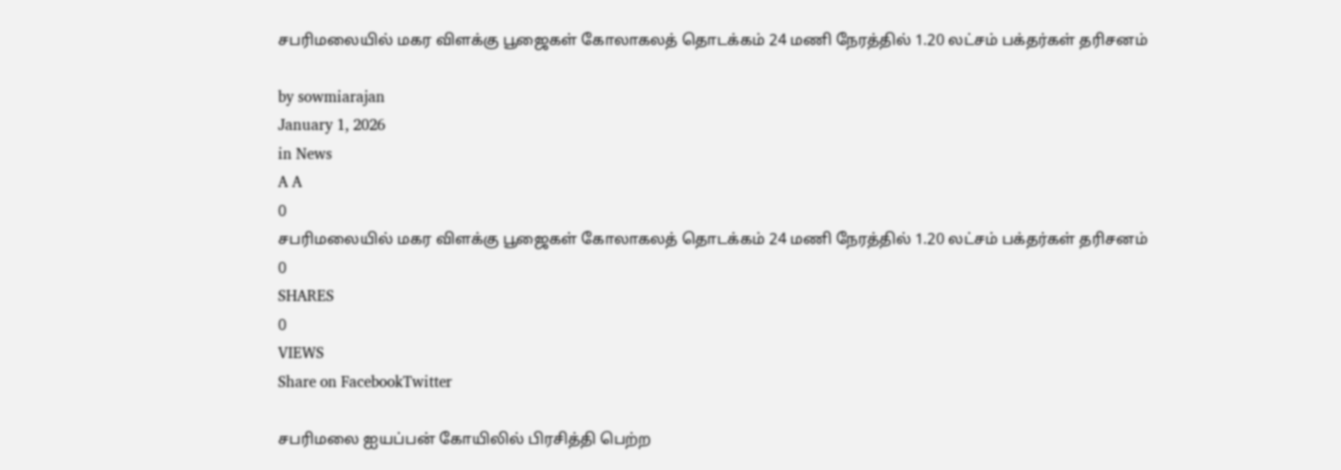சபரிமலையில் மகர விளக்கு பூஜைகள் கோலாகலத் தொடக்கம் 24 மணி நேரத்தில் 1.20 லட்சம் பக்தர்கள் தரிசனம்

by sowmiarajan
January 1, 2026
in News
A A
0
சபரிமலையில் மகர விளக்கு பூஜைகள் கோலாகலத் தொடக்கம் 24 மணி நேரத்தில் 1.20 லட்சம் பக்தர்கள் தரிசனம்
0
SHARES
0
VIEWS
Share on FacebookTwitter

சபரிமலை ஐயப்பன் கோயிலில் பிரசித்தி பெற்ற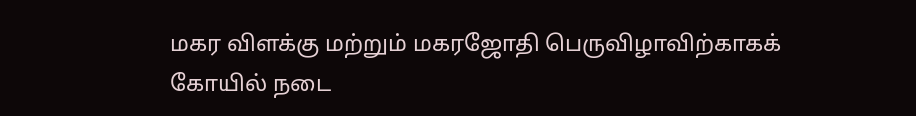மகர விளக்கு மற்றும் மகரஜோதி பெருவிழாவிற்காகக் கோயில் நடை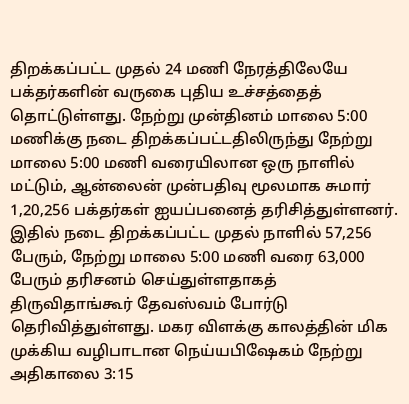திறக்கப்பட்ட முதல் 24 மணி நேரத்திலேயே பக்தர்களின் வருகை புதிய உச்சத்தைத் தொட்டுள்ளது. நேற்று முன்தினம் மாலை 5:00 மணிக்கு நடை திறக்கப்பட்டதிலிருந்து நேற்று மாலை 5:00 மணி வரையிலான ஒரு நாளில் மட்டும், ஆன்லைன் முன்பதிவு மூலமாக சுமார் 1,20,256 பக்தர்கள் ஐயப்பனைத் தரிசித்துள்ளனர். இதில் நடை திறக்கப்பட்ட முதல் நாளில் 57,256 பேரும், நேற்று மாலை 5:00 மணி வரை 63,000 பேரும் தரிசனம் செய்துள்ளதாகத் திருவிதாங்கூர் தேவஸ்வம் போர்டு தெரிவித்துள்ளது. மகர விளக்கு காலத்தின் மிக முக்கிய வழிபாடான நெய்யபிஷேகம் நேற்று அதிகாலை 3:15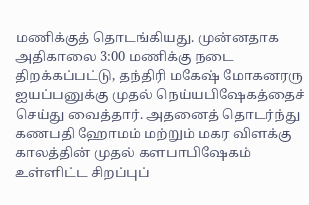மணிக்குத் தொடங்கியது. முன்னதாக அதிகாலை 3:00 மணிக்கு நடை திறக்கப்பட்டு, தந்திரி மகேஷ் மோகனரரு ஐயப்பனுக்கு முதல் நெய்யபிஷேகத்தைச் செய்து வைத்தார். அதனைத் தொடர்ந்து கணபதி ஹோமம் மற்றும் மகர விளக்கு காலத்தின் முதல் களபாபிஷேகம் உள்ளிட்ட சிறப்புப்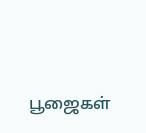பூஜைகள்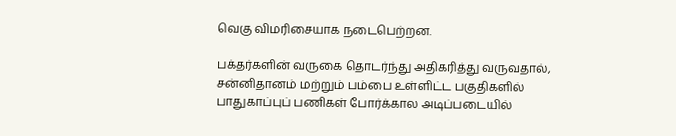வெகு விமரிசையாக நடைபெற்றன.

பக்தர்களின் வருகை தொடர்ந்து அதிகரித்து வருவதால், சன்னிதானம் மற்றும் பம்பை உள்ளிட்ட பகுதிகளில் பாதுகாப்புப் பணிகள் போர்க்கால அடிப்படையில்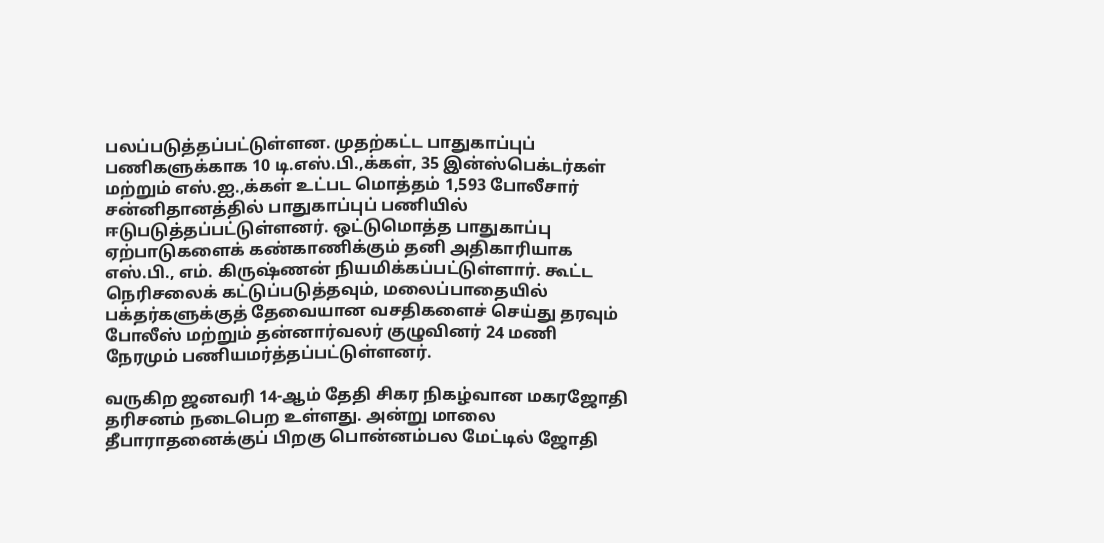பலப்படுத்தப்பட்டுள்ளன. முதற்கட்ட பாதுகாப்புப் பணிகளுக்காக 10 டி.எஸ்.பி.,க்கள், 35 இன்ஸ்பெக்டர்கள் மற்றும் எஸ்.ஐ.,க்கள் உட்பட மொத்தம் 1,593 போலீசார் சன்னிதானத்தில் பாதுகாப்புப் பணியில் ஈடுபடுத்தப்பட்டுள்ளனர். ஒட்டுமொத்த பாதுகாப்பு ஏற்பாடுகளைக் கண்காணிக்கும் தனி அதிகாரியாக எஸ்.பி., எம். கிருஷ்ணன் நியமிக்கப்பட்டுள்ளார். கூட்ட நெரிசலைக் கட்டுப்படுத்தவும், மலைப்பாதையில் பக்தர்களுக்குத் தேவையான வசதிகளைச் செய்து தரவும் போலீஸ் மற்றும் தன்னார்வலர் குழுவினர் 24 மணி நேரமும் பணியமர்த்தப்பட்டுள்ளனர்.

வருகிற ஜனவரி 14-ஆம் தேதி சிகர நிகழ்வான மகரஜோதி தரிசனம் நடைபெற உள்ளது. அன்று மாலை தீபாராதனைக்குப் பிறகு பொன்னம்பல மேட்டில் ஜோதி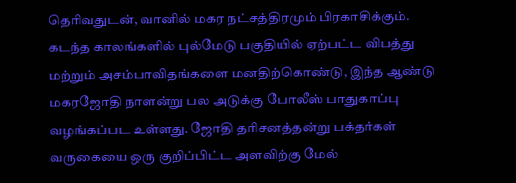தெரிவதுடன், வானில் மகர நட்சத்திரமும் பிரகாசிக்கும். கடந்த காலங்களில் புல்மேடு பகுதியில் ஏற்பட்ட விபத்து மற்றும் அசம்பாவிதங்களை மனதிற்கொண்டு, இந்த ஆண்டு மகரஜோதி நாளன்று பல அடுக்கு போலீஸ் பாதுகாப்பு வழங்கப்பட உள்ளது. ஜோதி தரிசனத்தன்று பக்தர்கள் வருகையை ஒரு குறிப்பிட்ட அளவிற்கு மேல்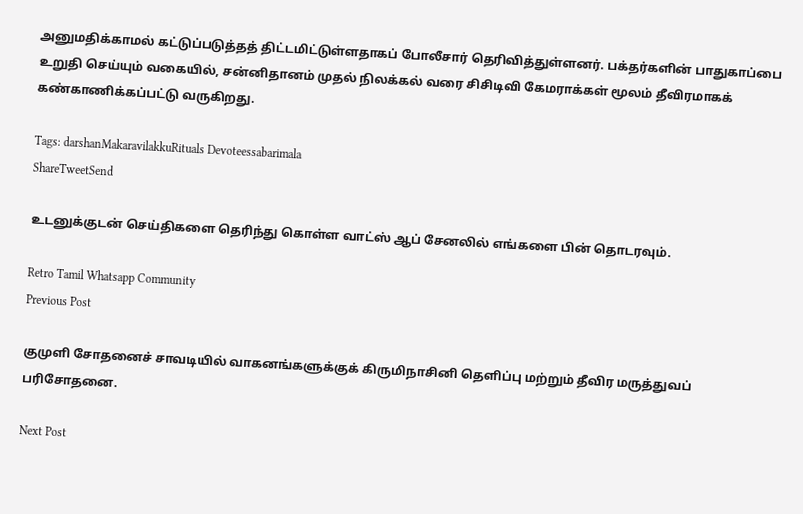அனுமதிக்காமல் கட்டுப்படுத்தத் திட்டமிட்டுள்ளதாகப் போலீசார் தெரிவித்துள்ளனர். பக்தர்களின் பாதுகாப்பை உறுதி செய்யும் வகையில், சன்னிதானம் முதல் நிலக்கல் வரை சிசிடிவி கேமராக்கள் மூலம் தீவிரமாகக் கண்காணிக்கப்பட்டு வருகிறது.

Tags: darshanMakaravilakkuRituals Devoteessabarimala
ShareTweetSend

உடனுக்குடன் செய்திகளை தெரிந்து கொள்ள வாட்ஸ் ஆப் சேனலில் எங்களை பின் தொடரவும்.

Retro Tamil Whatsapp Community
Previous Post

குமுளி சோதனைச் சாவடியில் வாகனங்களுக்குக் கிருமிநாசினி தெளிப்பு மற்றும் தீவிர மருத்துவப் பரிசோதனை.

Next Post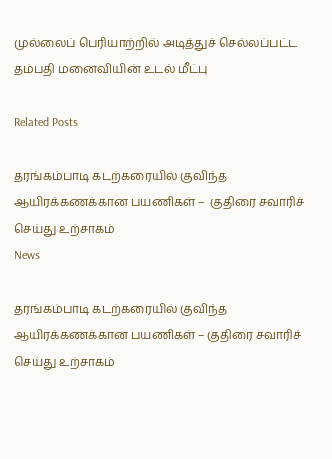முல்லைப் பெரியாற்றில் அடித்துச் செல்லப்பட்ட தம்பதி மனைவியின் உடல் மீட்பு

Related Posts

தரங்கம்பாடி கடற்கரையில் குவிந்த ஆயிரக்கணக்கான பயணிகள் –  குதிரை சவாரிச் செய்து உற்சாகம்
News

தரங்கம்பாடி கடற்கரையில் குவிந்த ஆயிரக்கணக்கான பயணிகள் – குதிரை சவாரிச் செய்து உற்சாகம்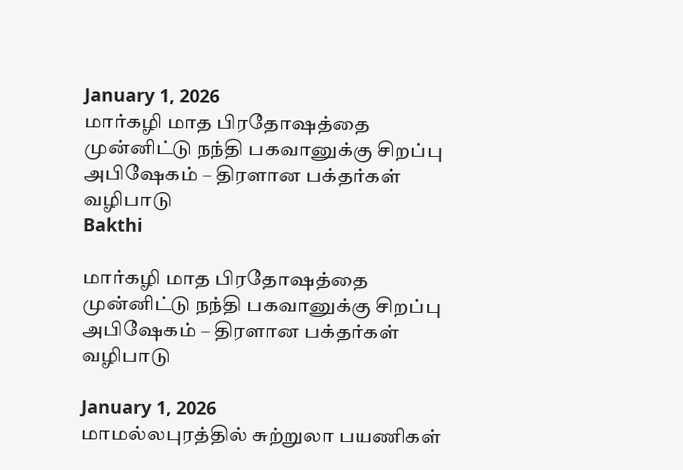January 1, 2026
மார்கழி மாத பிரதோஷத்தை முன்னிட்டு நந்தி பகவானுக்கு சிறப்பு அபிஷேகம் – திரளான பக்தர்கள் வழிபாடு
Bakthi

மார்கழி மாத பிரதோஷத்தை முன்னிட்டு நந்தி பகவானுக்கு சிறப்பு அபிஷேகம் – திரளான பக்தர்கள் வழிபாடு

January 1, 2026
மாமல்லபுரத்தில் சுற்றுலா பயணிகள்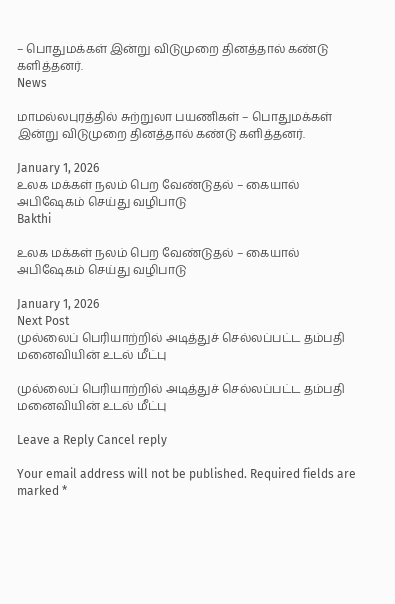– பொதுமக்கள் இன்று விடுமுறை தினத்தால் கண்டு களித்தனர்.
News

மாமல்லபுரத்தில் சுற்றுலா பயணிகள் – பொதுமக்கள் இன்று விடுமுறை தினத்தால் கண்டு களித்தனர்.

January 1, 2026
உலக மக்கள் நலம் பெற வேண்டுதல் – கையால் அபிஷேகம் செய்து வழிபாடு
Bakthi

உலக மக்கள் நலம் பெற வேண்டுதல் – கையால் அபிஷேகம் செய்து வழிபாடு

January 1, 2026
Next Post
முல்லைப் பெரியாற்றில் அடித்துச் செல்லப்பட்ட தம்பதி மனைவியின் உடல் மீட்பு

முல்லைப் பெரியாற்றில் அடித்துச் செல்லப்பட்ட தம்பதி மனைவியின் உடல் மீட்பு

Leave a Reply Cancel reply

Your email address will not be published. Required fields are marked *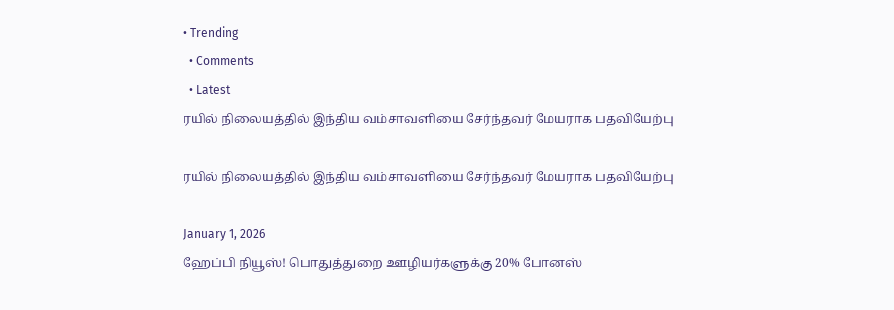• Trending
  • Comments
  • Latest
ரயில் நிலையத்தில் இந்திய வம்சாவளியை சேர்ந்தவர் மேயராக பதவியேற்பு

ரயில் நிலையத்தில் இந்திய வம்சாவளியை சேர்ந்தவர் மேயராக பதவியேற்பு

January 1, 2026
ஹேப்பி நியூஸ்! பொதுத்துறை ஊழியர்களுக்கு 20% போனஸ்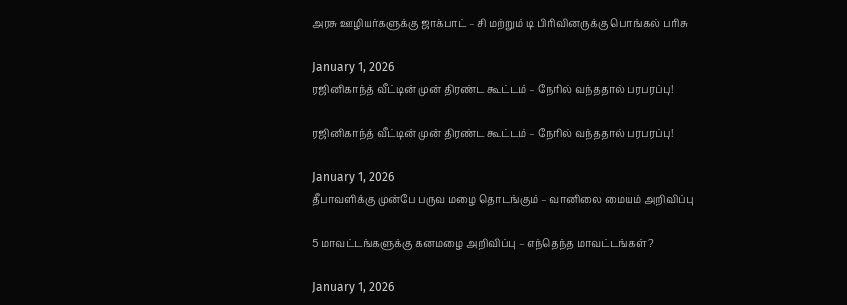அரசு ஊழியர்களுக்கு ஜாக்பாட் – சி மற்றும் டி பிரிவினருக்கு பொங்கல் பரிசு

January 1, 2026
ரஜினிகாந்த் வீட்டின் முன் திரண்ட கூட்டம் – நேரில் வந்ததால் பரபரப்பு!

ரஜினிகாந்த் வீட்டின் முன் திரண்ட கூட்டம் – நேரில் வந்ததால் பரபரப்பு!

January 1, 2026
தீபாவளிக்கு முன்பே பருவ மழை தொடங்கும் – வானிலை மையம் அறிவிப்பு

5 மாவட்டங்களுக்கு கனமழை அறிவிப்பு – எந்தெந்த மாவட்டங்கள்?

January 1, 2026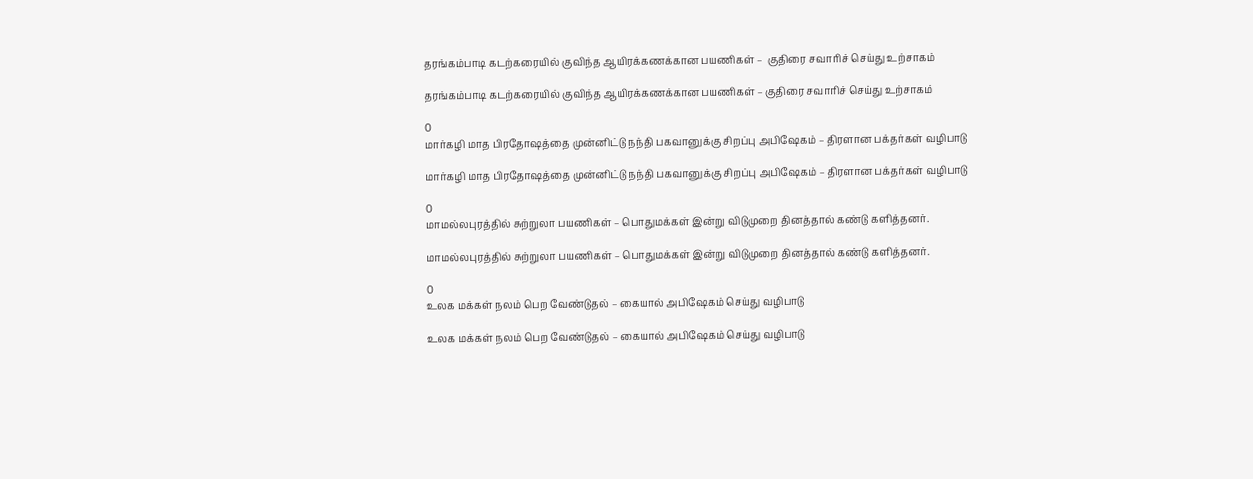தரங்கம்பாடி கடற்கரையில் குவிந்த ஆயிரக்கணக்கான பயணிகள் –  குதிரை சவாரிச் செய்து உற்சாகம்

தரங்கம்பாடி கடற்கரையில் குவிந்த ஆயிரக்கணக்கான பயணிகள் – குதிரை சவாரிச் செய்து உற்சாகம்

0
மார்கழி மாத பிரதோஷத்தை முன்னிட்டு நந்தி பகவானுக்கு சிறப்பு அபிஷேகம் – திரளான பக்தர்கள் வழிபாடு

மார்கழி மாத பிரதோஷத்தை முன்னிட்டு நந்தி பகவானுக்கு சிறப்பு அபிஷேகம் – திரளான பக்தர்கள் வழிபாடு

0
மாமல்லபுரத்தில் சுற்றுலா பயணிகள் – பொதுமக்கள் இன்று விடுமுறை தினத்தால் கண்டு களித்தனர்.

மாமல்லபுரத்தில் சுற்றுலா பயணிகள் – பொதுமக்கள் இன்று விடுமுறை தினத்தால் கண்டு களித்தனர்.

0
உலக மக்கள் நலம் பெற வேண்டுதல் – கையால் அபிஷேகம் செய்து வழிபாடு

உலக மக்கள் நலம் பெற வேண்டுதல் – கையால் அபிஷேகம் செய்து வழிபாடு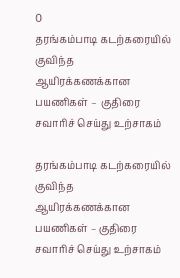0
தரங்கம்பாடி கடற்கரையில் குவிந்த ஆயிரக்கணக்கான பயணிகள் –  குதிரை சவாரிச் செய்து உற்சாகம்

தரங்கம்பாடி கடற்கரையில் குவிந்த ஆயிரக்கணக்கான பயணிகள் – குதிரை சவாரிச் செய்து உற்சாகம்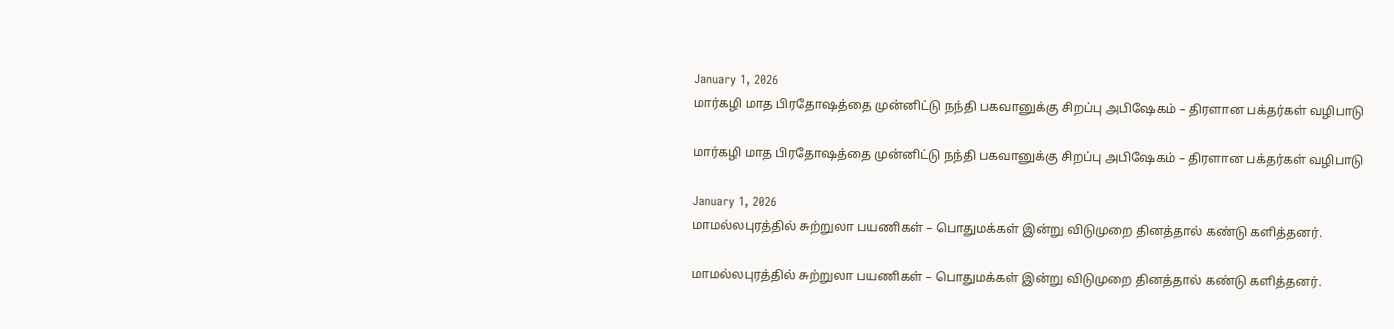January 1, 2026
மார்கழி மாத பிரதோஷத்தை முன்னிட்டு நந்தி பகவானுக்கு சிறப்பு அபிஷேகம் – திரளான பக்தர்கள் வழிபாடு

மார்கழி மாத பிரதோஷத்தை முன்னிட்டு நந்தி பகவானுக்கு சிறப்பு அபிஷேகம் – திரளான பக்தர்கள் வழிபாடு

January 1, 2026
மாமல்லபுரத்தில் சுற்றுலா பயணிகள் – பொதுமக்கள் இன்று விடுமுறை தினத்தால் கண்டு களித்தனர்.

மாமல்லபுரத்தில் சுற்றுலா பயணிகள் – பொதுமக்கள் இன்று விடுமுறை தினத்தால் கண்டு களித்தனர்.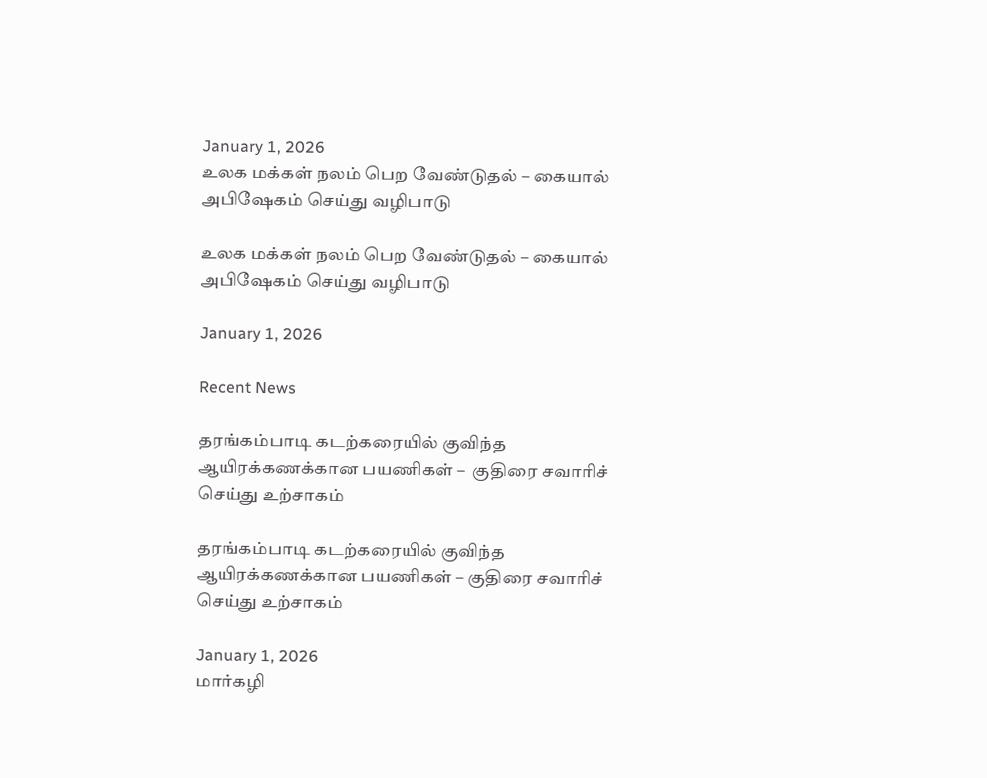January 1, 2026
உலக மக்கள் நலம் பெற வேண்டுதல் – கையால் அபிஷேகம் செய்து வழிபாடு

உலக மக்கள் நலம் பெற வேண்டுதல் – கையால் அபிஷேகம் செய்து வழிபாடு

January 1, 2026

Recent News

தரங்கம்பாடி கடற்கரையில் குவிந்த ஆயிரக்கணக்கான பயணிகள் –  குதிரை சவாரிச் செய்து உற்சாகம்

தரங்கம்பாடி கடற்கரையில் குவிந்த ஆயிரக்கணக்கான பயணிகள் – குதிரை சவாரிச் செய்து உற்சாகம்

January 1, 2026
மார்கழி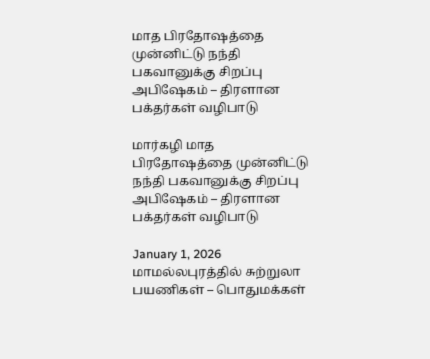மாத பிரதோஷத்தை முன்னிட்டு நந்தி பகவானுக்கு சிறப்பு அபிஷேகம் – திரளான பக்தர்கள் வழிபாடு

மார்கழி மாத பிரதோஷத்தை முன்னிட்டு நந்தி பகவானுக்கு சிறப்பு அபிஷேகம் – திரளான பக்தர்கள் வழிபாடு

January 1, 2026
மாமல்லபுரத்தில் சுற்றுலா பயணிகள் – பொதுமக்கள்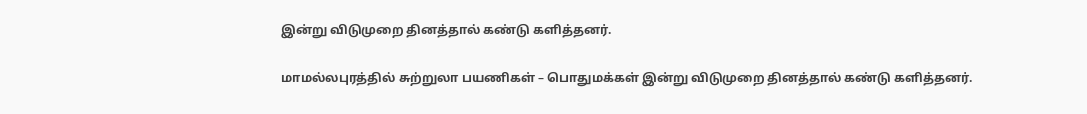இன்று விடுமுறை தினத்தால் கண்டு களித்தனர்.

மாமல்லபுரத்தில் சுற்றுலா பயணிகள் – பொதுமக்கள் இன்று விடுமுறை தினத்தால் கண்டு களித்தனர்.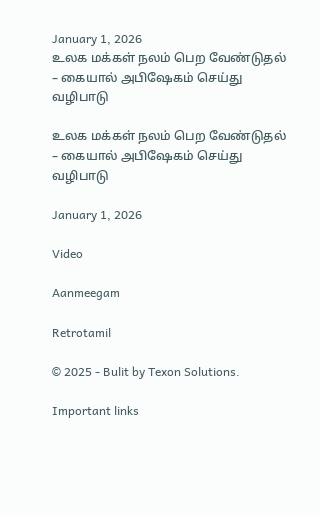January 1, 2026
உலக மக்கள் நலம் பெற வேண்டுதல் – கையால் அபிஷேகம் செய்து வழிபாடு

உலக மக்கள் நலம் பெற வேண்டுதல் – கையால் அபிஷேகம் செய்து வழிபாடு

January 1, 2026

Video

Aanmeegam

Retrotamil

© 2025 - Bulit by Texon Solutions.

Important links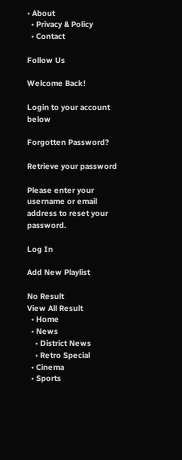• About
  • Privacy & Policy
  • Contact

Follow Us

Welcome Back!

Login to your account below

Forgotten Password?

Retrieve your password

Please enter your username or email address to reset your password.

Log In

Add New Playlist

No Result
View All Result
  • Home
  • News
    • District News
    • Retro Special
  • Cinema
  • Sports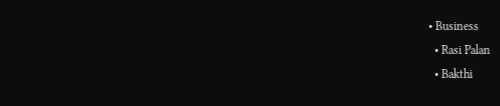• Business
  • Rasi Palan
  • Bakthi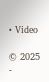• Video

© 2025 -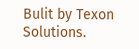Bulit by Texon Solutions.